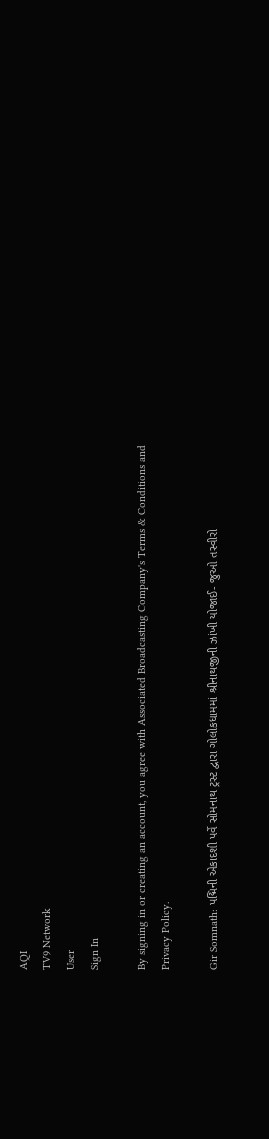AQI
TV9 Network
User
Sign In

By signing in or creating an account, you agree with Associated Broadcasting Company's Terms & Conditions and Privacy Policy.

Gir Somnath: પદ્મિની એકાદશી પર્વે સોમનાથ ટ્રસ્ટ દ્વારા ગોલોકધામમાં શ્રીનાથજીની ઝાંખી યોજાઈ- જુઓ તસ્વીરો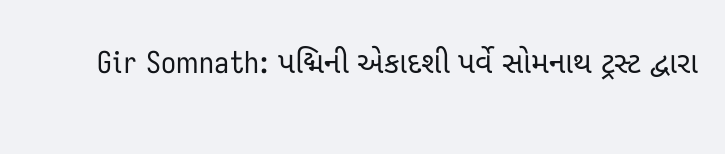Gir Somnath: પદ્મિની એકાદશી પર્વે સોમનાથ ટ્રસ્ટ દ્વારા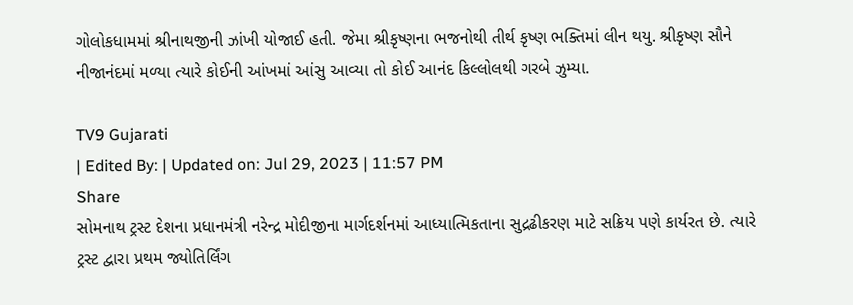ગોલોકધામમાં શ્રીનાથજીની ઝાંખી યોજાઈ હતી. જેમા શ્રીકૃષ્ણના ભજનોથી તીર્થ કૃષ્ણ ભક્તિમાં લીન થયુ. શ્રીકૃષ્ણ સૌને નીજાનંદમાં મળ્યા ત્યારે કોઈની આંખમાં આંસુ આવ્યા તો કોઈ આનંદ કિલ્લોલથી ગરબે ઝુમ્યા.

TV9 Gujarati
| Edited By: | Updated on: Jul 29, 2023 | 11:57 PM
Share
સોમનાથ ટ્રસ્ટ દેશના પ્રધાનમંત્રી નરેન્દ્ર મોદીજીના માર્ગદર્શનમાં આધ્યાત્મિકતાના સુદ્રઢીકરણ માટે સક્રિય પણે કાર્યરત છે. ત્યારે ટ્રસ્ટ દ્વારા પ્રથમ જ્યોતિર્લિંગ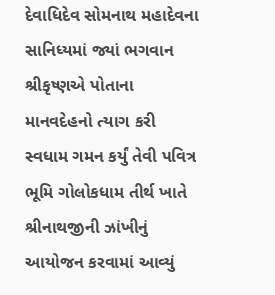દેવાધિદેવ સોમનાથ મહાદેવના સાનિધ્યમાં જ્યાં ભગવાન શ્રીકૃષ્ણએ પોતાના માનવદેહનો ત્યાગ કરી સ્વધામ ગમન કર્યું તેવી પવિત્ર ભૂમિ ગોલોકધામ તીર્થ ખાતે શ્રીનાથજીની ઝાંખીનું આયોજન કરવામાં આવ્યું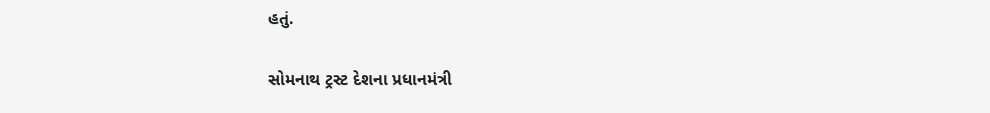હતું.

સોમનાથ ટ્રસ્ટ દેશના પ્રધાનમંત્રી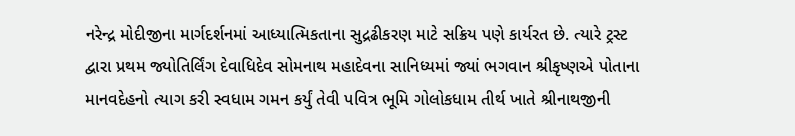નરેન્દ્ર મોદીજીના માર્ગદર્શનમાં આધ્યાત્મિકતાના સુદ્રઢીકરણ માટે સક્રિય પણે કાર્યરત છે. ત્યારે ટ્રસ્ટ દ્વારા પ્રથમ જ્યોતિર્લિંગ દેવાધિદેવ સોમનાથ મહાદેવના સાનિધ્યમાં જ્યાં ભગવાન શ્રીકૃષ્ણએ પોતાના માનવદેહનો ત્યાગ કરી સ્વધામ ગમન કર્યું તેવી પવિત્ર ભૂમિ ગોલોકધામ તીર્થ ખાતે શ્રીનાથજીની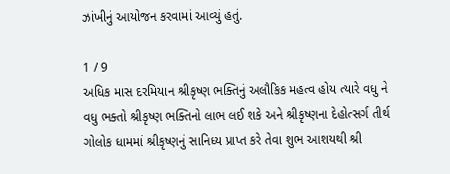ઝાંખીનું આયોજન કરવામાં આવ્યું હતું.

1 / 9
અધિક માસ દરમિયાન શ્રીકૃષ્ણ ભક્તિનું અલૌકિક મહત્વ હોય ત્યારે વધુ ને વધુ ભક્તો શ્રીકૃષ્ણ ભક્તિનો લાભ લઈ શકે અને શ્રીકૃષ્ણના દેહોત્સર્ગ તીર્થ ગોલોક ધામમાં શ્રીકૃષ્ણનું સાનિધ્ય પ્રાપ્ત કરે તેવા શુભ આશયથી શ્રી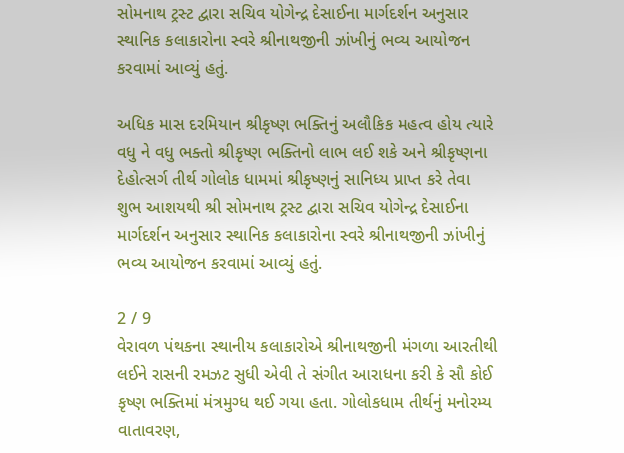સોમનાથ ટ્રસ્ટ દ્વારા સચિવ યોગેન્દ્ર દેસાઈના માર્ગદર્શન અનુસાર સ્થાનિક કલાકારોના સ્વરે શ્રીનાથજીની ઝાંખીનું ભવ્ય આયોજન કરવામાં આવ્યું હતું.

અધિક માસ દરમિયાન શ્રીકૃષ્ણ ભક્તિનું અલૌકિક મહત્વ હોય ત્યારે વધુ ને વધુ ભક્તો શ્રીકૃષ્ણ ભક્તિનો લાભ લઈ શકે અને શ્રીકૃષ્ણના દેહોત્સર્ગ તીર્થ ગોલોક ધામમાં શ્રીકૃષ્ણનું સાનિધ્ય પ્રાપ્ત કરે તેવા શુભ આશયથી શ્રી સોમનાથ ટ્રસ્ટ દ્વારા સચિવ યોગેન્દ્ર દેસાઈના માર્ગદર્શન અનુસાર સ્થાનિક કલાકારોના સ્વરે શ્રીનાથજીની ઝાંખીનું ભવ્ય આયોજન કરવામાં આવ્યું હતું.

2 / 9
વેરાવળ પંથકના સ્થાનીય કલાકારોએ શ્રીનાથજીની મંગળા આરતીથી લઈને રાસની રમઝટ સુધી એવી તે સંગીત આરાધના કરી કે સૌ કોઈ કૃષ્ણ ભક્તિમાં મંત્રમુગ્ધ થઈ ગયા હતા. ગોલોકધામ તીર્થનું મનોરમ્ય વાતાવરણ,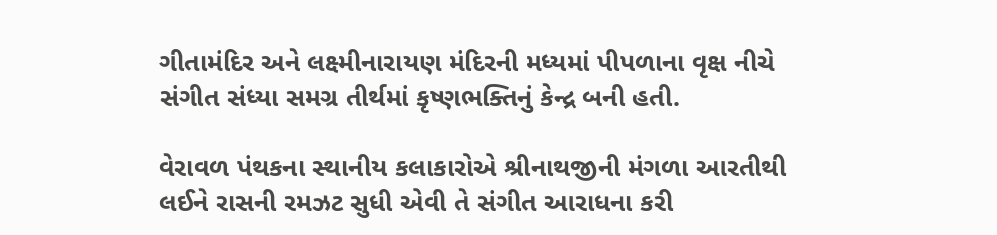ગીતામંદિર અને લક્ષ્મીનારાયણ મંદિરની મધ્યમાં પીપળાના વૃક્ષ નીચે સંગીત સંધ્યા સમગ્ર તીર્થમાં કૃષ્ણભક્તિનું કેન્દ્ર બની હતી.

વેરાવળ પંથકના સ્થાનીય કલાકારોએ શ્રીનાથજીની મંગળા આરતીથી લઈને રાસની રમઝટ સુધી એવી તે સંગીત આરાધના કરી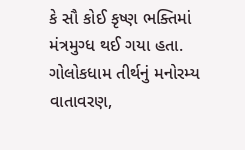કે સૌ કોઈ કૃષ્ણ ભક્તિમાં મંત્રમુગ્ધ થઈ ગયા હતા. ગોલોકધામ તીર્થનું મનોરમ્ય વાતાવરણ,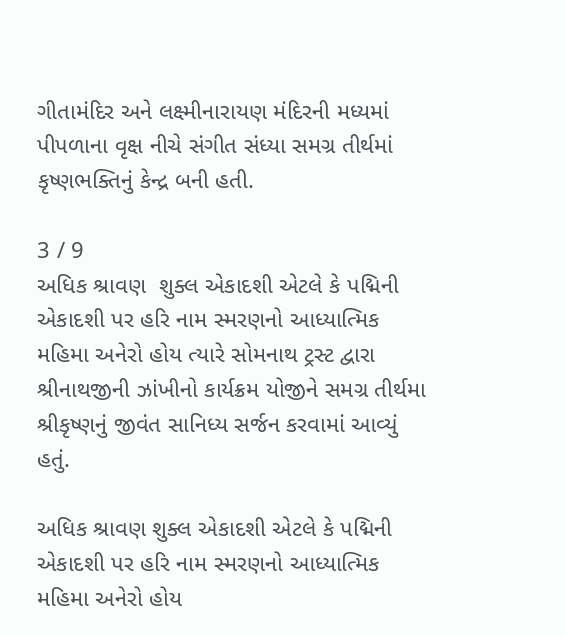ગીતામંદિર અને લક્ષ્મીનારાયણ મંદિરની મધ્યમાં પીપળાના વૃક્ષ નીચે સંગીત સંધ્યા સમગ્ર તીર્થમાં કૃષ્ણભક્તિનું કેન્દ્ર બની હતી.

3 / 9
અધિક શ્રાવણ  શુક્લ એકાદશી એટલે કે પદ્મિની એકાદશી પર હરિ નામ સ્મરણનો આધ્યાત્મિક મહિમા અનેરો હોય ત્યારે સોમનાથ ટ્રસ્ટ દ્વારા શ્રીનાથજીની ઝાંખીનો કાર્યક્રમ યોજીને સમગ્ર તીર્થમા શ્રીકૃષ્ણનું જીવંત સાનિધ્ય સર્જન કરવામાં આવ્યું હતું.

અધિક શ્રાવણ શુક્લ એકાદશી એટલે કે પદ્મિની એકાદશી પર હરિ નામ સ્મરણનો આધ્યાત્મિક મહિમા અનેરો હોય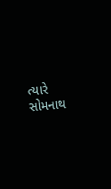ત્યારે સોમનાથ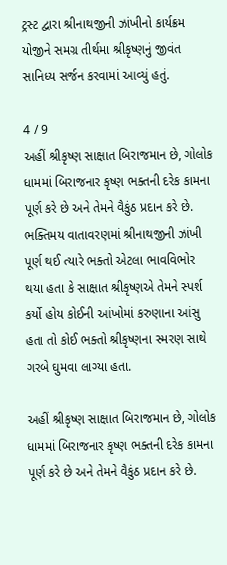ટ્રસ્ટ દ્વારા શ્રીનાથજીની ઝાંખીનો કાર્યક્રમ યોજીને સમગ્ર તીર્થમા શ્રીકૃષ્ણનું જીવંત સાનિધ્ય સર્જન કરવામાં આવ્યું હતું.

4 / 9
અહીં શ્રીકૃષ્ણ સાક્ષાત બિરાજમાન છે, ગોલોક ધામમાં બિરાજનાર કૃષ્ણ ભક્તની દરેક કામના પૂર્ણ કરે છે અને તેમને વૈકુંઠ પ્રદાન કરે છે. ભક્તિમય વાતાવરણમાં શ્રીનાથજીની ઝાંખી પૂર્ણ થઈ ત્યારે ભક્તો એટલા ભાવવિભોર થયા હતા કે સાક્ષાત શ્રીકૃષ્ણએ તેમને સ્પર્શ કર્યો હોય કોઈની આંખોમાં કરુણાના આંસુ હતા તો કોઈ ભક્તો શ્રીકૃષ્ણના સ્મરણ સાથે ગરબે ઘુમવા લાગ્યા હતા.

અહીં શ્રીકૃષ્ણ સાક્ષાત બિરાજમાન છે, ગોલોક ધામમાં બિરાજનાર કૃષ્ણ ભક્તની દરેક કામના પૂર્ણ કરે છે અને તેમને વૈકુંઠ પ્રદાન કરે છે.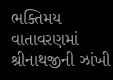ભક્તિમય વાતાવરણમાં શ્રીનાથજીની ઝાંખી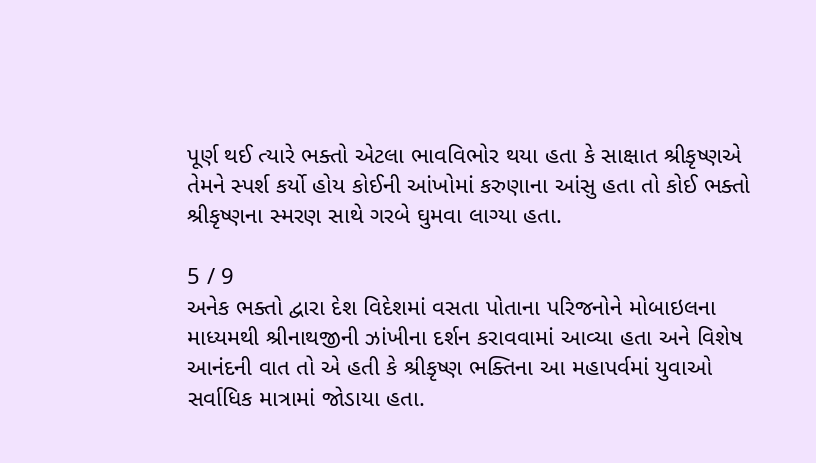પૂર્ણ થઈ ત્યારે ભક્તો એટલા ભાવવિભોર થયા હતા કે સાક્ષાત શ્રીકૃષ્ણએ તેમને સ્પર્શ કર્યો હોય કોઈની આંખોમાં કરુણાના આંસુ હતા તો કોઈ ભક્તો શ્રીકૃષ્ણના સ્મરણ સાથે ગરબે ઘુમવા લાગ્યા હતા.

5 / 9
અનેક ભક્તો દ્વારા દેશ વિદેશમાં વસતા પોતાના પરિજનોને મોબાઇલના માધ્યમથી શ્રીનાથજીની ઝાંખીના દર્શન કરાવવામાં આવ્યા હતા અને વિશેષ આનંદની વાત તો એ હતી કે શ્રીકૃષ્ણ ભક્તિના આ મહાપર્વમાં યુવાઓ સર્વાધિક માત્રામાં જોડાયા હતા.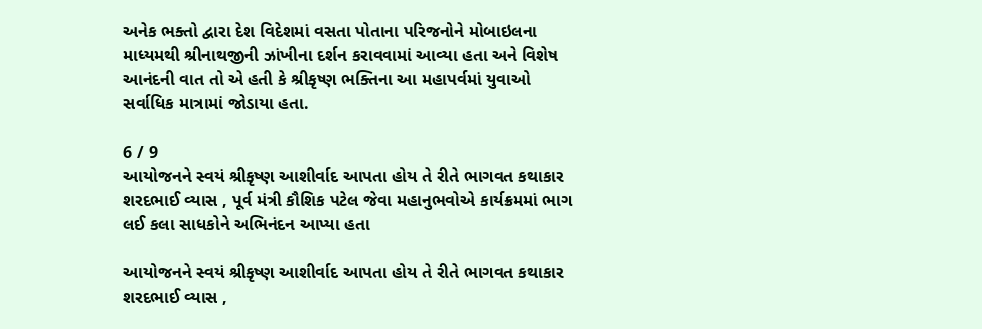અનેક ભક્તો દ્વારા દેશ વિદેશમાં વસતા પોતાના પરિજનોને મોબાઇલના માધ્યમથી શ્રીનાથજીની ઝાંખીના દર્શન કરાવવામાં આવ્યા હતા અને વિશેષ આનંદની વાત તો એ હતી કે શ્રીકૃષ્ણ ભક્તિના આ મહાપર્વમાં યુવાઓ સર્વાધિક માત્રામાં જોડાયા હતા.

6 / 9
આયોજનને સ્વયં શ્રીકૃષ્ણ આશીર્વાદ આપતા હોય તે રીતે ભાગવત કથાકાર  શરદભાઈ વ્યાસ , પૂર્વ મંત્રી કૌશિક પટેલ જેવા મહાનુભવોએ કાર્યક્રમમાં ભાગ લઈ કલા સાધકોને અભિનંદન આપ્યા હતા

આયોજનને સ્વયં શ્રીકૃષ્ણ આશીર્વાદ આપતા હોય તે રીતે ભાગવત કથાકાર શરદભાઈ વ્યાસ ,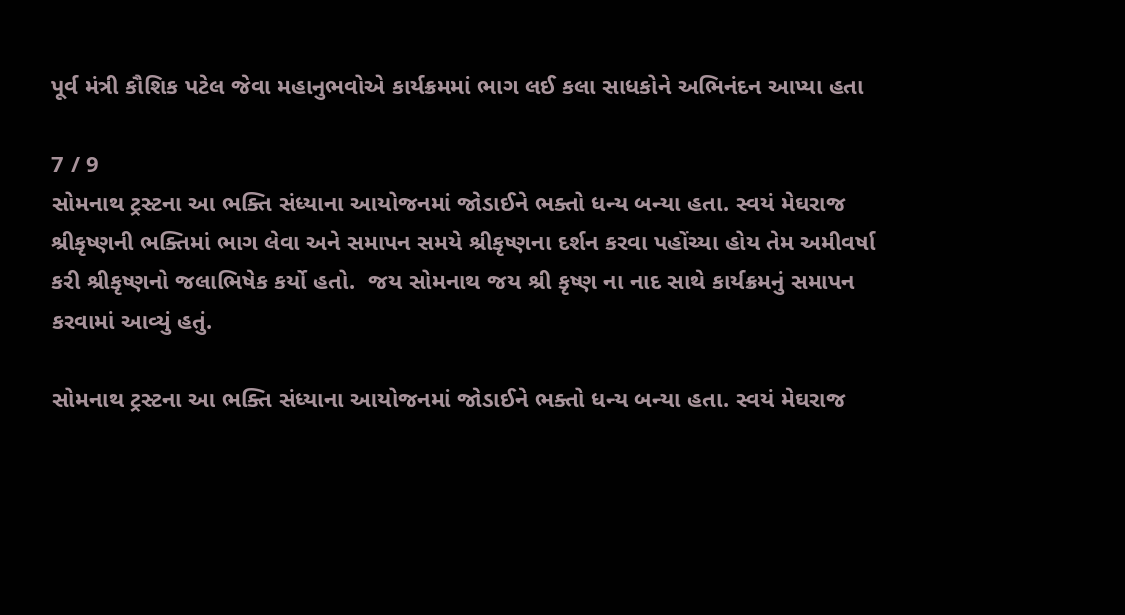પૂર્વ મંત્રી કૌશિક પટેલ જેવા મહાનુભવોએ કાર્યક્રમમાં ભાગ લઈ કલા સાધકોને અભિનંદન આપ્યા હતા

7 / 9
સોમનાથ ટ્રસ્ટના આ ભક્તિ સંધ્યાના આયોજનમાં જોડાઈને ભક્તો ધન્ય બન્યા હતા. સ્વયં મેઘરાજ શ્રીકૃષ્ણની ભક્તિમાં ભાગ લેવા અને સમાપન સમયે શ્રીકૃષ્ણના દર્શન કરવા પહોંચ્યા હોય તેમ અમીવર્ષા કરી શ્રીકૃષ્ણનો જલાભિષેક કર્યો હતો.  જય સોમનાથ જય શ્રી કૃષ્ણ ના નાદ સાથે કાર્યક્રમનું સમાપન કરવામાં આવ્યું હતું.

સોમનાથ ટ્રસ્ટના આ ભક્તિ સંધ્યાના આયોજનમાં જોડાઈને ભક્તો ધન્ય બન્યા હતા. સ્વયં મેઘરાજ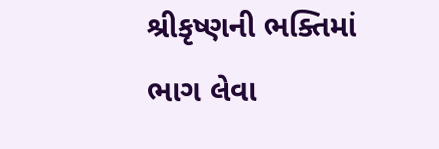શ્રીકૃષ્ણની ભક્તિમાં ભાગ લેવા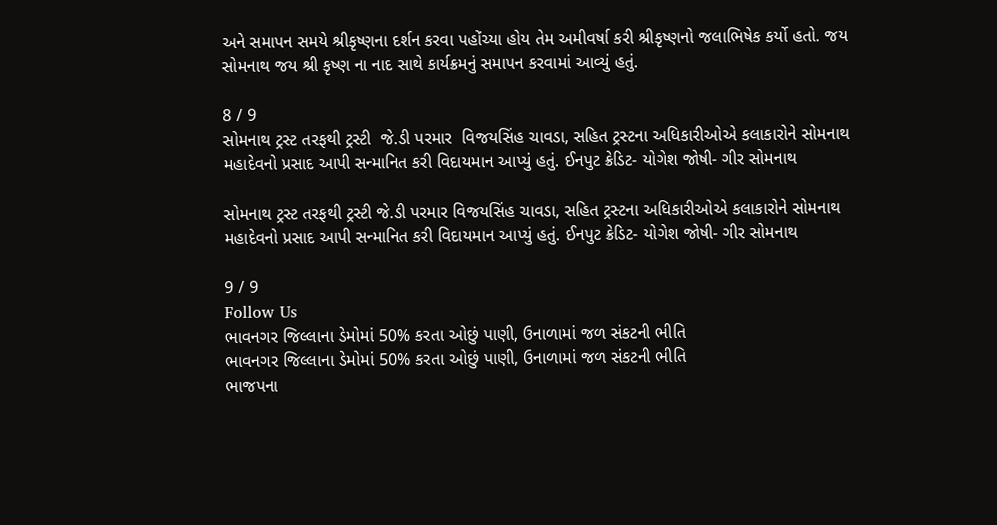અને સમાપન સમયે શ્રીકૃષ્ણના દર્શન કરવા પહોંચ્યા હોય તેમ અમીવર્ષા કરી શ્રીકૃષ્ણનો જલાભિષેક કર્યો હતો. જય સોમનાથ જય શ્રી કૃષ્ણ ના નાદ સાથે કાર્યક્રમનું સમાપન કરવામાં આવ્યું હતું.

8 / 9
સોમનાથ ટ્રસ્ટ તરફથી ટ્રસ્ટી  જે.ડી પરમાર  વિજયસિંહ ચાવડા, સહિત ટ્રસ્ટના અધિકારીઓએ કલાકારોને સોમનાથ મહાદેવનો પ્રસાદ આપી સન્માનિત કરી વિદાયમાન આપ્યું હતું. ઈનપુટ ક્રેડિટ- યોગેશ જોષી- ગીર સોમનાથ

સોમનાથ ટ્રસ્ટ તરફથી ટ્રસ્ટી જે.ડી પરમાર વિજયસિંહ ચાવડા, સહિત ટ્રસ્ટના અધિકારીઓએ કલાકારોને સોમનાથ મહાદેવનો પ્રસાદ આપી સન્માનિત કરી વિદાયમાન આપ્યું હતું. ઈનપુટ ક્રેડિટ- યોગેશ જોષી- ગીર સોમનાથ

9 / 9
Follow Us
ભાવનગર જિલ્લાના ડેમોમાં 50% કરતા ઓછું પાણી, ઉનાળામાં જળ સંકટની ભીતિ
ભાવનગર જિલ્લાના ડેમોમાં 50% કરતા ઓછું પાણી, ઉનાળામાં જળ સંકટની ભીતિ
ભાજપના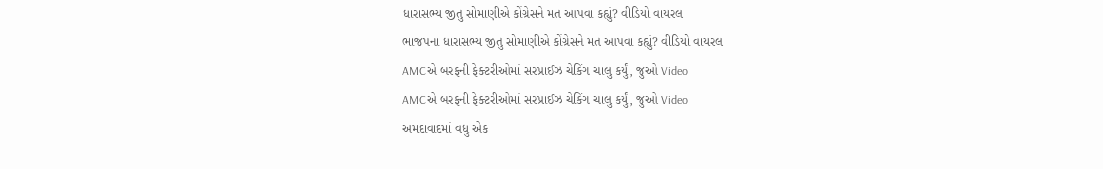ધારાસભ્ય જીતુ સોમાણીએ કોંગ્રેસને મત આપવા કહ્યું? વીડિયો વાયરલ
ભાજપના ધારાસભ્ય જીતુ સોમાણીએ કોંગ્રેસને મત આપવા કહ્યું? વીડિયો વાયરલ
AMCએ બરફની ફેક્ટરીઓમાં સરપ્રાઈઝ ચેકિંગ ચાલુ કર્યું, જુઓ Video
AMCએ બરફની ફેક્ટરીઓમાં સરપ્રાઈઝ ચેકિંગ ચાલુ કર્યું, જુઓ Video
અમદાવાદમાં વધુ એક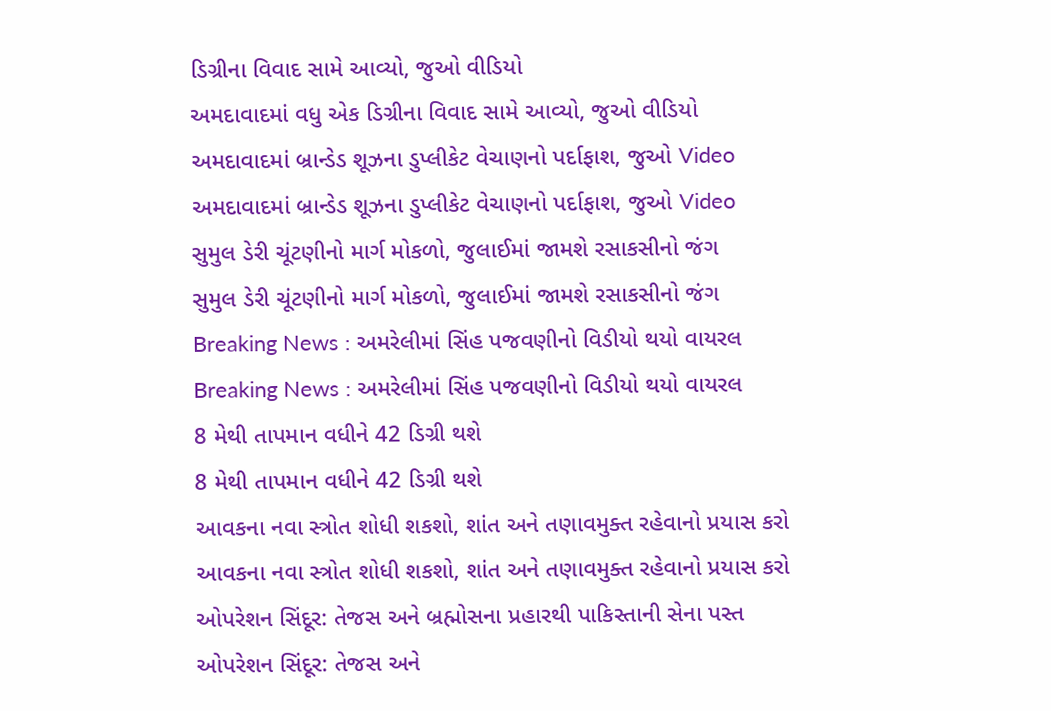ડિગ્રીના વિવાદ સામે આવ્યો, જુઓ વીડિયો
અમદાવાદમાં વધુ એક ડિગ્રીના વિવાદ સામે આવ્યો, જુઓ વીડિયો
અમદાવાદમાં બ્રાન્ડેડ શૂઝના ડુપ્લીકેટ વેચાણનો પર્દાફાશ, જુઓ Video
અમદાવાદમાં બ્રાન્ડેડ શૂઝના ડુપ્લીકેટ વેચાણનો પર્દાફાશ, જુઓ Video
સુમુલ ડેરી ચૂંટણીનો માર્ગ મોકળો, જુલાઈમાં જામશે રસાકસીનો જંગ
સુમુલ ડેરી ચૂંટણીનો માર્ગ મોકળો, જુલાઈમાં જામશે રસાકસીનો જંગ
Breaking News : અમરેલીમાં સિંહ પજવણીનો વિડીયો થયો વાયરલ
Breaking News : અમરેલીમાં સિંહ પજવણીનો વિડીયો થયો વાયરલ
8 મેથી તાપમાન વધીને 42 ડિગ્રી થશે
8 મેથી તાપમાન વધીને 42 ડિગ્રી થશે
આવકના નવા સ્ત્રોત શોધી શકશો, શાંત અને તણાવમુક્ત રહેવાનો પ્રયાસ કરો
આવકના નવા સ્ત્રોત શોધી શકશો, શાંત અને તણાવમુક્ત રહેવાનો પ્રયાસ કરો
ઓપરેશન સિંદૂર: તેજસ અને બ્રહ્મોસના પ્રહારથી પાકિસ્તાની સેના પસ્ત
ઓપરેશન સિંદૂર: તેજસ અને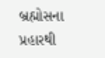બ્રહ્મોસના પ્રહારથી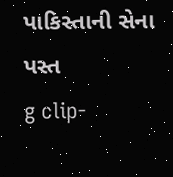પાકિસ્તાની સેના પસ્ત
g clip-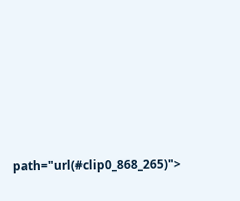path="url(#clip0_868_265)">